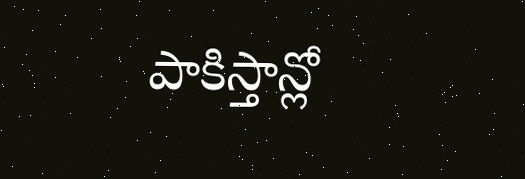పాకిస్తాన్లో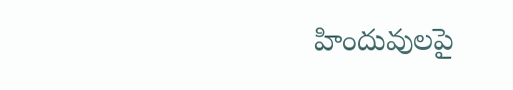హిందువులపై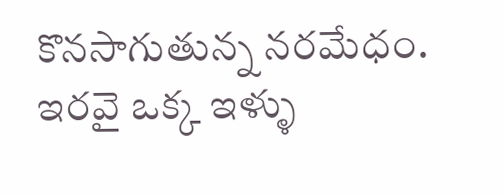కొనసాగుతున్న నరమేధం. ఇరవై ఒక్క ఇళ్ళు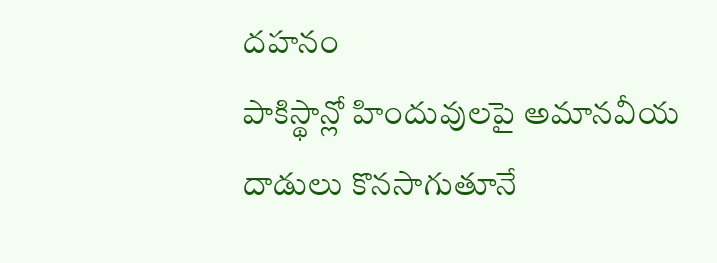దహనం
పాకిస్థాన్లో హిందువులపై అమానవీయ దాడులు కొనసాగుతూనే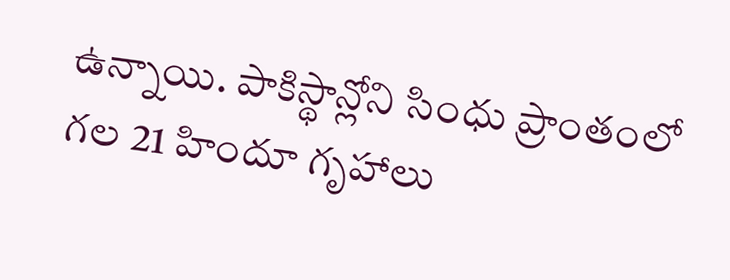ఉన్నాయి. పాకిస్థాన్లోని సింధు ప్రాంతంలో గల 21 హిందూ గృహాలు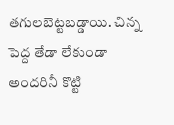తగులబెట్టబడ్డాయి. చిన్న పెద్ద తేడా లేకుండా అందరినీ కొట్టి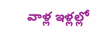వాళ్ల ఇళ్లల్లో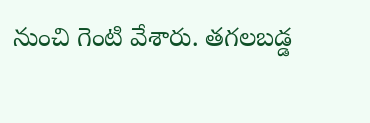నుంచి గెంటి వేశారు. తగలబడ్డ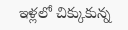ఇళ్లలో చిక్కుకున్న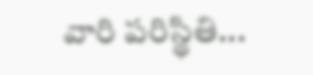వారి పరిస్థితి...